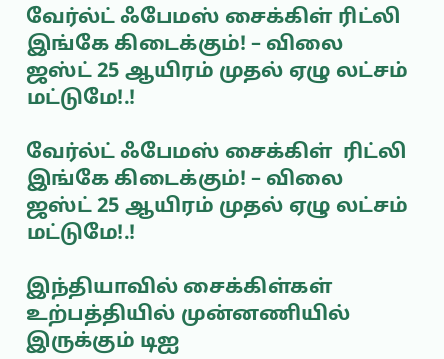வேர்ல்ட் ஃபேமஸ் சைக்கிள் ரிட்லி இங்கே கிடைக்கும்! – விலை ஜஸ்ட் 25 ஆயிரம் முதல் ஏழு லட்சம் மட்டுமே!.!

வேர்ல்ட் ஃபேமஸ் சைக்கிள்  ரிட்லி இங்கே கிடைக்கும்! – விலை ஜஸ்ட் 25 ஆயிரம் முதல் ஏழு லட்சம் மட்டுமே!.!

இந்தியாவில் சைக்கிள்கள் உற்பத்தியில் முன்னணியில் இருக்கும் டிஐ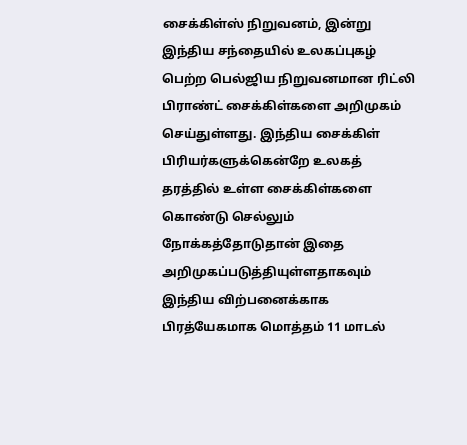சைக்கிள்ஸ் நிறுவனம், இன்று இந்திய சந்தையில் உலகப்புகழ் பெற்ற பெல்ஜிய நிறுவனமான ரிட்லி பிராண்ட் சைக்கிள்களை அறிமுகம் செய்துள்ளது. இந்திய சைக்கிள் பிரியர்களுக்கென்றே உலகத் தரத்தில் உள்ள சைக்கிள்களை கொண்டு செல்லும் நோக்கத்தோடுதான் இதை அறிமுகப்படுத்தியுள்ளதாகவும் இந்திய விற்பனைக்காக பிரத்யேகமாக மொத்தம் 11 மாடல்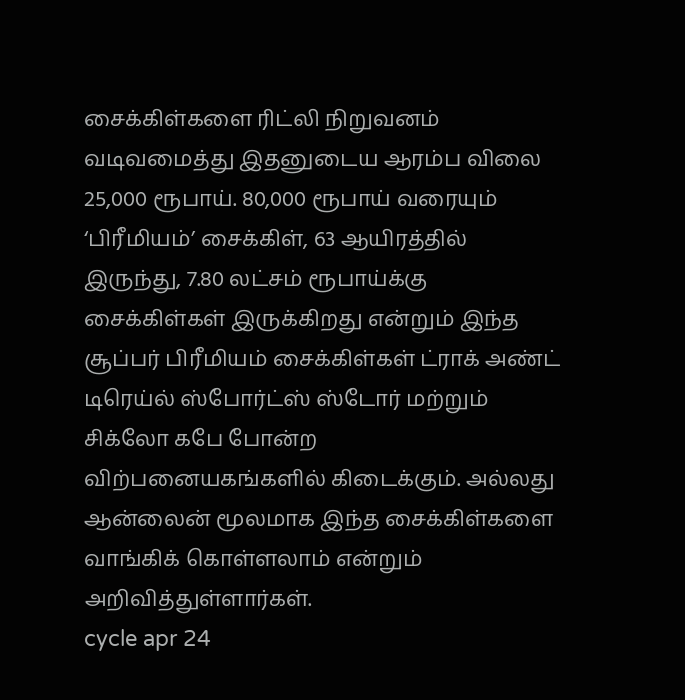சைக்கிள்களை ரிட்லி நிறுவனம் வடிவமைத்து இதனுடைய ஆரம்ப விலை 25,000 ரூபாய். 80,000 ரூபாய் வரையும் ‘பிரீமியம்’ சைக்கிள், 63 ஆயிரத்தில் இருந்து, 7.80 லட்சம் ரூபாய்க்கு சைக்கிள்கள் இருக்கிறது என்றும் இந்த சூப்பர் பிரீமியம் சைக்கிள்கள் ட்ராக் அண்ட் டிரெய்ல் ஸ்போர்ட்ஸ் ஸ்டோர் மற்றும் சிக்லோ கபே போன்ற விற்பனையகங்களில் கிடைக்கும். அல்லது ஆன்லைன் மூலமாக இந்த சைக்கிள்களை வாங்கிக் கொள்ளலாம் என்றும் அறிவித்துள்ளார்கள்.
cycle apr 24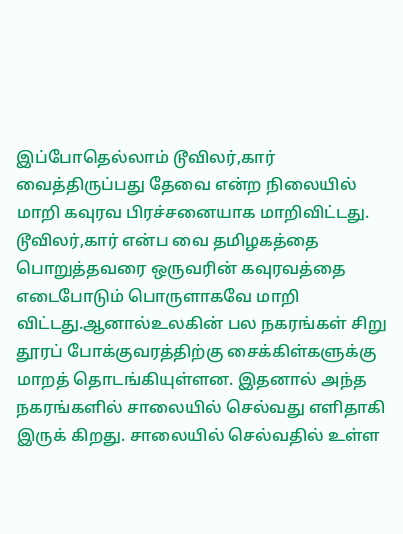இப்போதெல்லாம் டூவிலர்,கார் வைத்திருப்பது தேவை என்ற நிலையில் மாறி கவுரவ பிரச்சனையாக மாறிவிட்டது. டூவிலர்,கார் என்ப வை தமிழகத்தை பொறுத்தவரை ஒருவரின் கவுரவத்தை எடைபோடும் பொருளாகவே மாறி விட்டது.ஆனால்உலகின் பல நகரங்கள் சிறு தூரப் போக்குவரத்திற்கு சைக்கிள்களுக்கு மாறத் தொடங்கியுள்ளன. இதனால் அந்த நகரங்களில் சாலையில் செல்வது எளிதாகி இருக் கிறது. சாலையில் செல்வதில் உள்ள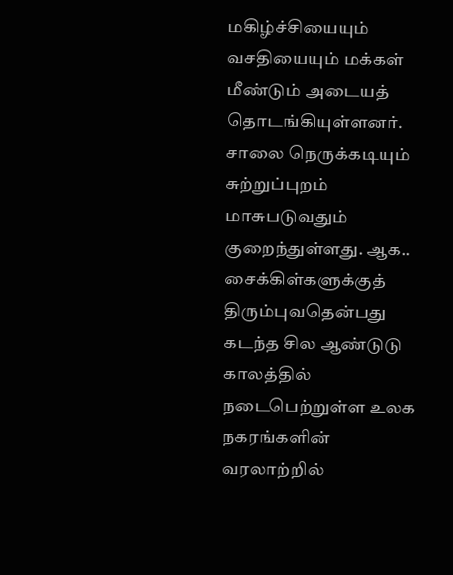மகிழ்ச்சியையும் வசதியையும் மக்கள் மீண்டும் அடையத் தொடங்கியுள்ளனர். சாலை நெருக்கடியும் சுற்றுப்புறம் மாசுபடுவதும் குறைந்துள்ளது. ஆக.. சைக்கிள்களுக்குத் திரும்புவதென்பது கடந்த சில ஆண்டுடு காலத்தில் நடைபெற்றுள்ள உலக நகரங்களின் வரலாற்றில்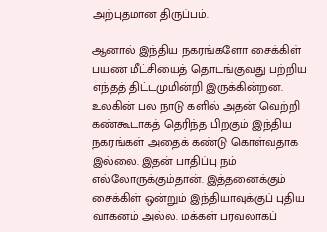அற்புதமான திருப்பம்.

ஆனால் இந்திய நகரங்களோ சைக்கிள் பயண மீட்சியைத் தொடங்குவது பற்றிய எந்தத் திட்டமுமின்றி இருக்கின்றன. உலகின் பல நாடு களில் அதன் வெற்றி கண்கூடாகத் தெரிந்த பிறகும் இந்திய நகரங்கள் அதைக் கண்டு கொள்வதாக இல்லை. இதன் பாதிப்பு நம் எல்லோருக்கும்தான். இத்தனைக்கும் சைக்கிள் ஒன்றும் இந்தியாவுக்குப் புதிய வாகனம் அல்ல. மக்கள் பரவலாகப்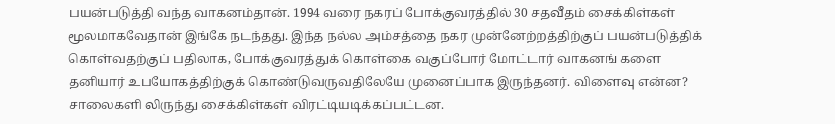பயன்படுத்தி வந்த வாகனம்தான். 1994 வரை நகரப் போக்குவரத்தில் 30 சதவீதம் சைக்கிள்கள் மூலமாகவேதான் இங்கே நடந்தது. இந்த நல்ல அம்சத்தை நகர முன்னேற்றத்திற்குப் பயன்படுத்திக் கொள்வதற்குப் பதிலாக, போக்குவரத்துக் கொள்கை வகுப்போர் மோட்டார் வாகனங் களை தனியார் உபயோகத்திற்குக் கொண்டுவருவதிலேயே முனைப்பாக இருந்தனர். விளைவு என்ன? சாலைகளி லிருந்து சைக்கிள்கள் விரட்டியடிக்கப்பட்டன.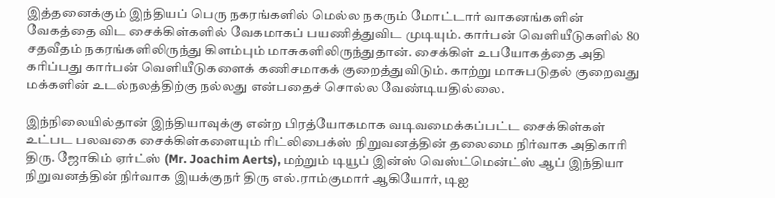இத்தனைக்கும் இந்தியப் பெரு நகரங்களில் மெல்ல நகரும் மோட்டார் வாகனங்களின் வேகத்தை விட சைக்கிள்களில் வேகமாகப் பயணித்துவிட முடியும். கார்பன் வெளியீடுகளில் 80 சதவீதம் நகரங்களிலிருந்து கிளம்பும் மாசுகளிலிருந்துதான். சைக்கிள் உபயோகத்தை அதி கரிப்பது கார்பன் வெளியீடுகளைக் கணிசமாகக் குறைத்துவிடும். காற்று மாசுபடுதல் குறைவது மக்களின் உடல்நலத்திற்கு நல்லது என்பதைச் சொல்ல வேண்டியதில்லை.

இந்நிலையில்தான் இந்தியாவுக்கு என்ற பிரத்யோகமாக வடிவமைக்கப்பட்ட சைக்கிள்கள் உட்பட பலவகை சைக்கிள்களையும் ரிட்லிபைக்ஸ் நிறுவனத்தின் தலைமை நிர்வாக அதிகாரி திரு. ஜோகிம் ஏர்ட்ஸ் (Mr. Joachim Aerts), மற்றும் டியூப் இன்ஸ் வெஸ்ட்மென்ட்ஸ் ஆப் இந்தியா நிறுவனத்தின் நிர்வாக இயக்குநர் திரு எல்.ராம்குமார் ஆகியோர், டிஐ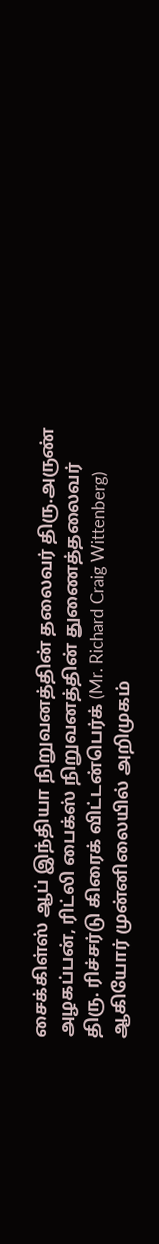சைக்கிள்ஸ் ஆப் இந்தியா நிறுவனத்தின் தலைவர் திரு.அருண் அழகப்பன், ரிட்லி பைக்ஸ் நிறுவனத்தின் துணைத்தலைவர் திரு. ரிச்சர்டு கிரைக் விட்டன்பெர்க் (Mr. Richard Craig Wittenberg) ஆகியோர் முன்னிலையில் அறிமுகம்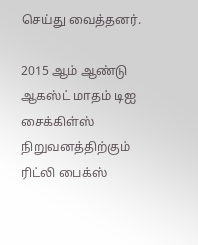செய்து வைத்தனர்.

2015 ஆம் ஆண்டு ஆகஸ்ட் மாதம் டிஐ சைக்கிள்ஸ் நிறுவனத்திற்கும் ரிட்லி பைக்ஸ்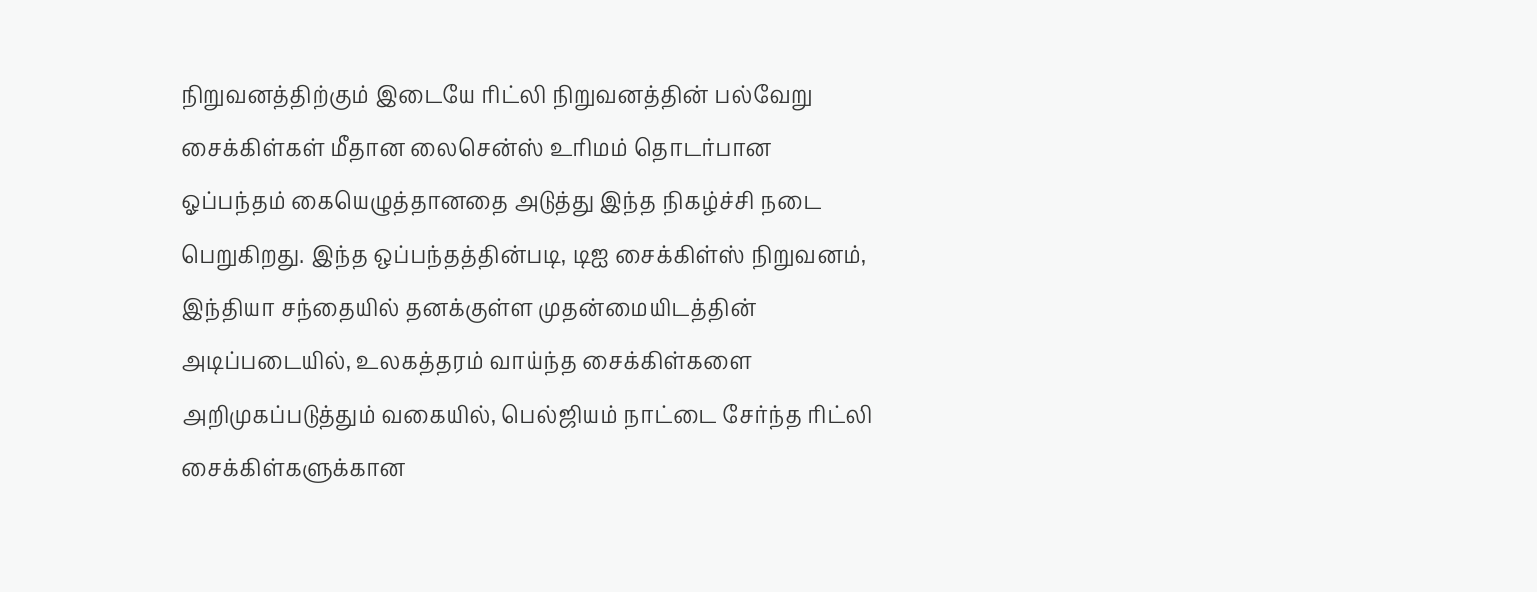நிறுவனத்திற்கும் இடையே ரிட்லி நிறுவனத்தின் பல்வேறு சைக்கிள்கள் மீதான லைசென்ஸ் உரிமம் தொடர்பான ஓப்பந்தம் கையெழுத்தானதை அடுத்து இந்த நிகழ்ச்சி நடை பெறுகிறது. இந்த ஒப்பந்தத்தின்படி, டிஐ சைக்கிள்ஸ் நிறுவனம், இந்தியா சந்தையில் தனக்குள்ள முதன்மையிடத்தின் அடிப்படையில், உலகத்தரம் வாய்ந்த சைக்கிள்களை அறிமுகப்படுத்தும் வகையில், பெல்ஜியம் நாட்டை சேர்ந்த ரிட்லி சைக்கிள்களுக்கான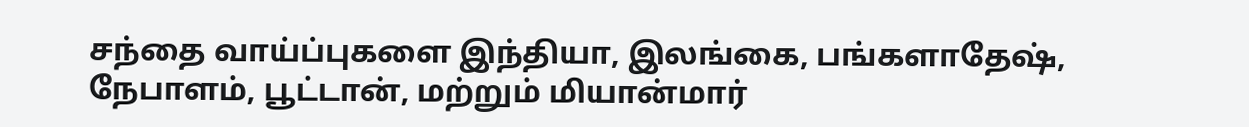சந்தை வாய்ப்புகளை இந்தியா, இலங்கை, பங்களாதேஷ், நேபாளம், பூட்டான், மற்றும் மியான்மார்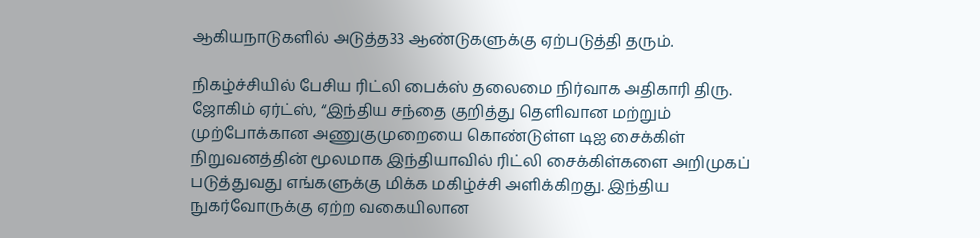ஆகியநாடுகளில் அடுத்த33 ஆண்டுகளுக்கு ஏற்படுத்தி தரும்.

நிகழ்ச்சியில் பேசிய ரிட்லி பைக்ஸ் தலைமை நிர்வாக அதிகாரி திரு. ஜோகிம் ஏர்ட்ஸ், “இந்திய சந்தை குறித்து தெளிவான மற்றும் முற்போக்கான அணுகுமுறையை கொண்டுள்ள டிஐ சைக்கிள் நிறுவனத்தின் மூலமாக இந்தியாவில் ரிட்லி சைக்கிள்களை அறிமுகப் படுத்துவது எங்களுக்கு மிக்க மகிழ்ச்சி அளிக்கிறது. இந்திய நுகர்வோருக்கு ஏற்ற வகையிலான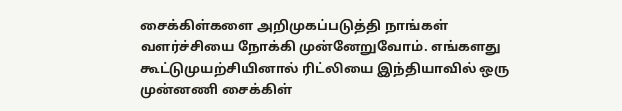சைக்கிள்களை அறிமுகப்படுத்தி நாங்கள் வளர்ச்சியை நோக்கி முன்னேறுவோம். எங்களது கூட்டுமுயற்சியினால் ரிட்லியை இந்தியாவில் ஒரு முன்னணி சைக்கிள்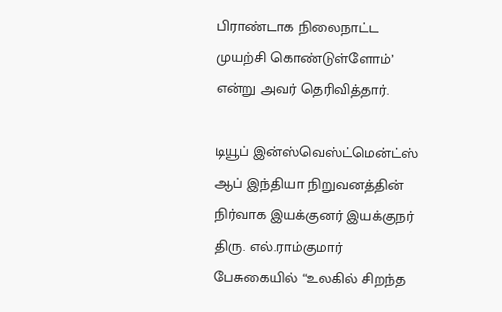பிராண்டாக நிலைநாட்ட முயற்சி கொண்டுள்ளோம்’ என்று அவர் தெரிவித்தார்.

டியூப் இன்ஸ்வெஸ்ட்மென்ட்ஸ் ஆப் இந்தியா நிறுவனத்தின் நிர்வாக இயக்குனர் இயக்குநர் திரு. எல்.ராம்குமார் பேசுகையில் “உலகில் சிறந்த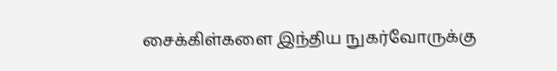சைக்கிள்களை இந்திய நுகர்வோருக்கு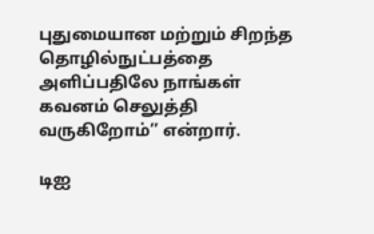புதுமையான மற்றும் சிறந்த தொழில்நுட்பத்தை அளிப்பதிலே நாங்கள் கவனம் செலுத்தி வருகிறோம்’’ என்றார்.

டிஐ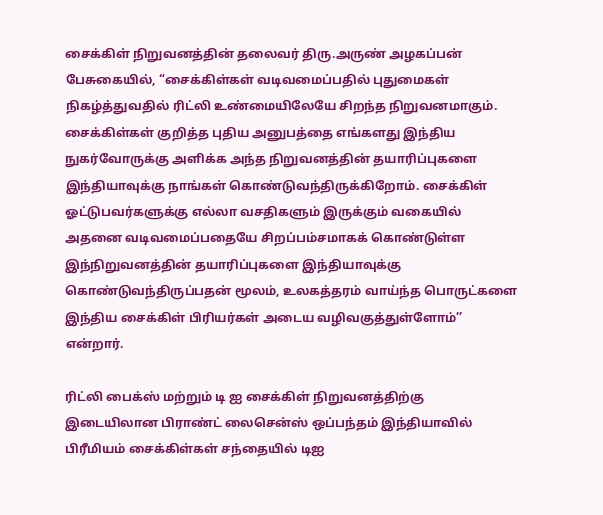சைக்கிள் நிறுவனத்தின் தலைவர் திரு.அருண் அழகப்பன் பேசுகையில், “சைக்கிள்கள் வடிவமைப்பதில் புதுமைகள் நிகழ்த்துவதில் ரிட்லி உண்மையிலேயே சிறந்த நிறுவனமாகும். சைக்கிள்கள் குறித்த புதிய அனுபத்தை எங்களது இந்திய நுகர்வோருக்கு அளிக்க அந்த நிறுவனத்தின் தயாரிப்புகளை இந்தியாவுக்கு நாங்கள் கொண்டுவந்திருக்கிறோம். சைக்கிள் ஓட்டுபவர்களுக்கு எல்லா வசதிகளும் இருக்கும் வகையில் அதனை வடிவமைப்பதையே சிறப்பம்சமாகக் கொண்டுள்ள இந்நிறுவனத்தின் தயாரிப்புகளை இந்தியாவுக்கு கொண்டுவந்திருப்பதன் மூலம், உலகத்தரம் வாய்ந்த பொருட்களை இந்திய சைக்கிள் பிரியர்கள் அடைய வழிவகுத்துள்ளோம்’’ என்றார்.

ரிட்லி பைக்ஸ் மற்றும் டி ஐ சைக்கிள் நிறுவனத்திற்கு இடையிலான பிராண்ட் லைசென்ஸ் ஒப்பந்தம் இந்தியாவில் பிரீமியம் சைக்கிள்கள் சந்தையில் டிஐ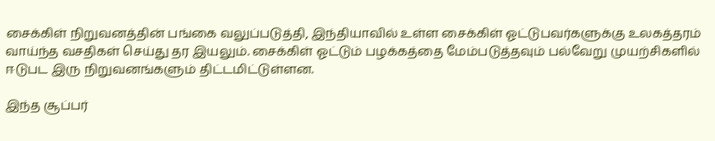சைக்கிள் நிறுவனத்தின் பங்கை வலுப்படுத்தி, இந்தியாவில் உள்ள சைக்கிள் ஓட்டுபவர்களுக்கு உலகத்தரம் வாய்ந்த வசதிகள் செய்து தர இயலும். சைக்கிள் ஓட்டும் பழக்கத்தை மேம்படுத்தவும் பல்வேறு முயற்சிகளில் ஈடுபட இரு நிறுவனங்களும் திட்டமிட்டுள்ளன.

இந்த சூப்பர்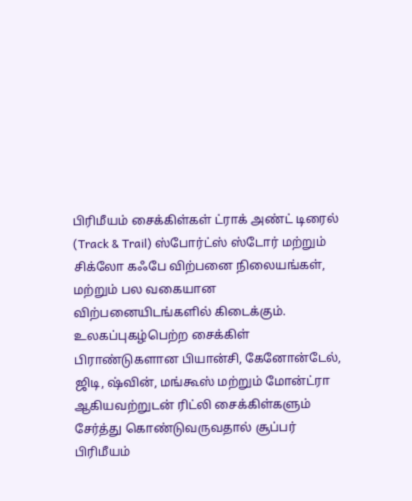பிரிமீயம் சைக்கிள்கள் ட்ராக் அண்ட் டிரைல் (Track & Trail) ஸ்போர்ட்ஸ் ஸ்டோர் மற்றும் சிக்லோ கஃபே விற்பனை நிலையங்கள், மற்றும் பல வகையான விற்பனையிடங்களில் கிடைக்கும். உலகப்புகழ்பெற்ற சைக்கிள் பிராண்டுகளான பியான்சி, கேனோன்டேல், ஜிடி, ஷ்வின், மங்கூஸ் மற்றும் மோன்ட்ரா ஆகியவற்றுடன் ரிட்லி சைக்கிள்களும் சேர்த்து கொண்டுவருவதால் சூப்பர் பிரிமீயம்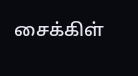சைக்கிள்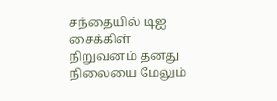சந்தையில் டிஐ சைக்கிள் நிறுவனம் தனது நிலையை மேலும்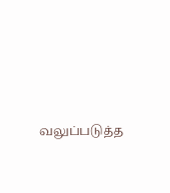வலுப்படுத்த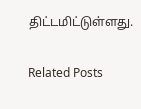திட்டமிட்டுள்ளது.

Related Posts